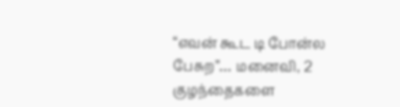“எவன் கூட டி போன்ல பேசுற”… மனைவி, 2 குழந்தைகளை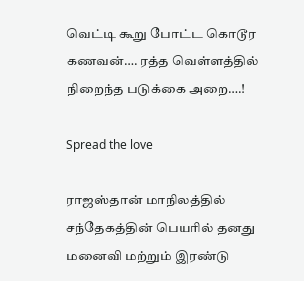வெட்டி கூறு போட்ட கொடூர கணவன்…. ரத்த வெள்ளத்தில் நிறைந்த படுக்கை அறை….!

Spread the love

ராஜஸ்தான் மாநிலத்தில் சந்தேகத்தின் பெயரில் தனது மனைவி மற்றும் இரண்டு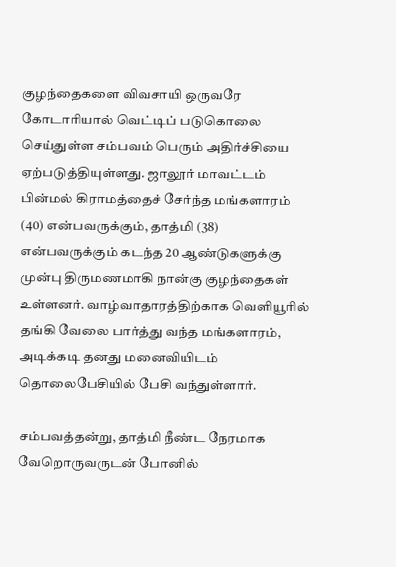குழந்தைகளை விவசாயி ஒருவரே கோடாரியால் வெட்டிப் படுகொலை செய்துள்ள சம்பவம் பெரும் அதிர்ச்சியை ஏற்படுத்தியுள்ளது. ஜாலூர் மாவட்டம் பின்மல் கிராமத்தைச் சேர்ந்த மங்களாரம் (40) என்பவருக்கும், தாத்மி (38) என்பவருக்கும் கடந்த 20 ஆண்டுகளுக்கு முன்பு திருமணமாகி நான்கு குழந்தைகள் உள்ளனர். வாழ்வாதாரத்திற்காக வெளியூரில் தங்கி வேலை பார்த்து வந்த மங்களாரம், அடிக்கடி தனது மனைவியிடம் தொலைபேசியில் பேசி வந்துள்ளார்.

சம்பவத்தன்று, தாத்மி நீண்ட நேரமாக வேறொருவருடன் போனில்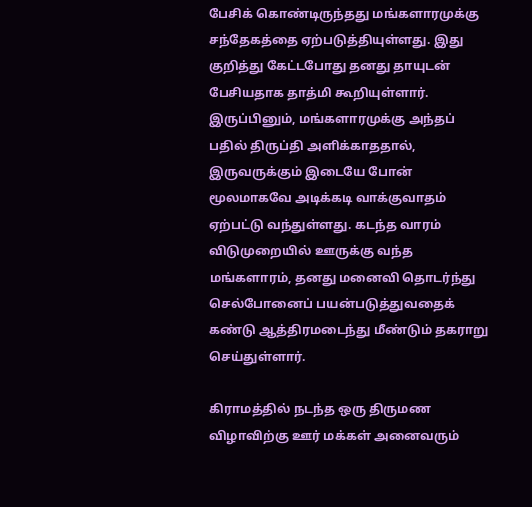பேசிக் கொண்டிருந்தது மங்களாரமுக்கு சந்தேகத்தை ஏற்படுத்தியுள்ளது. இது குறித்து கேட்டபோது தனது தாயுடன் பேசியதாக தாத்மி கூறியுள்ளார். இருப்பினும், மங்களாரமுக்கு அந்தப் பதில் திருப்தி அளிக்காததால், இருவருக்கும் இடையே போன் மூலமாகவே அடிக்கடி வாக்குவாதம் ஏற்பட்டு வந்துள்ளது. கடந்த வாரம் விடுமுறையில் ஊருக்கு வந்த மங்களாரம், தனது மனைவி தொடர்ந்து செல்போனைப் பயன்படுத்துவதைக் கண்டு ஆத்திரமடைந்து மீண்டும் தகராறு செய்துள்ளார்.

கிராமத்தில் நடந்த ஒரு திருமண விழாவிற்கு ஊர் மக்கள் அனைவரும்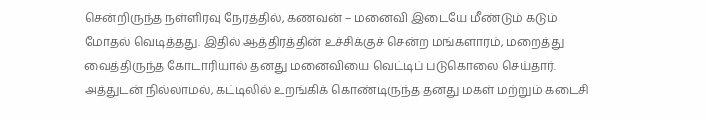சென்றிருந்த நள்ளிரவு நேரத்தில், கணவன் – மனைவி இடையே மீண்டும் கடும் மோதல் வெடித்தது. இதில் ஆத்திரத்தின் உச்சிக்குச் சென்ற மங்களாரம், மறைத்து வைத்திருந்த கோடாரியால் தனது மனைவியை வெட்டிப் படுகொலை செய்தார். அத்துடன் நில்லாமல், கட்டிலில் உறங்கிக் கொண்டிருந்த தனது மகள் மற்றும் கடைசி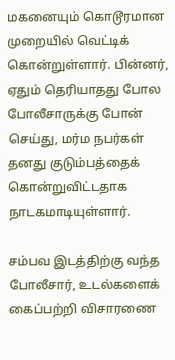மகனையும் கொடூரமான முறையில் வெட்டிக் கொன்றுள்ளார். பின்னர், ஏதும் தெரியாதது போல போலீசாருக்கு போன் செய்து, மர்ம நபர்கள் தனது குடும்பத்தைக் கொன்றுவிட்டதாக நாடகமாடியுள்ளார்.

சம்பவ இடத்திற்கு வந்த போலீசார், உடல்களைக் கைப்பற்றி விசாரணை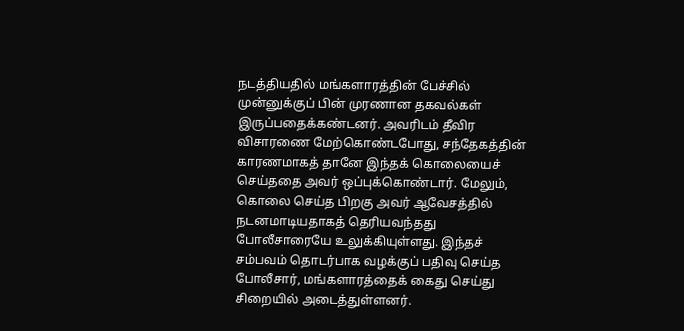நடத்தியதில் மங்களாரத்தின் பேச்சில் முன்னுக்குப் பின் முரணான தகவல்கள் இருப்பதைக்கண்டனர். அவரிடம் தீவிர விசாரணை மேற்கொண்டபோது, சந்தேகத்தின் காரணமாகத் தானே இந்தக் கொலையைச் செய்ததை அவர் ஒப்புக்கொண்டார். மேலும், கொலை செய்த பிறகு அவர் ஆவேசத்தில் நடனமாடியதாகத் தெரியவந்தது போலீசாரையே உலுக்கியுள்ளது. இந்தச் சம்பவம் தொடர்பாக வழக்குப் பதிவு செய்த போலீசார், மங்களாரத்தைக் கைது செய்து சிறையில் அடைத்துள்ளனர்.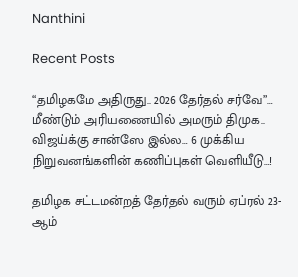Nanthini

Recent Posts

“தமிழகமே அதிருது.. 2026 தேர்தல் சர்வே”… மீண்டும் அரியணையில் அமரும் திமுக.. விஜய்க்கு சான்ஸே இல்ல… 6 முக்கிய நிறுவனங்களின் கணிப்புகள் வெளியீடு…!

தமிழக சட்டமன்றத் தேர்தல் வரும் ஏப்ரல் 23-ஆம்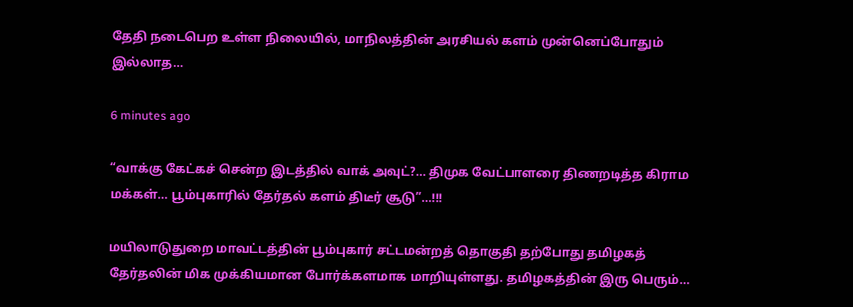தேதி நடைபெற உள்ள நிலையில், மாநிலத்தின் அரசியல் களம் முன்னெப்போதும் இல்லாத…

6 minutes ago

“வாக்கு கேட்கச் சென்ற இடத்தில் வாக் அவுட்?… திமுக வேட்பாளரை திணறடித்த கிராம மக்கள்… பூம்புகாரில் தேர்தல் களம் திடீர் சூடு”…!!!

மயிலாடுதுறை மாவட்டத்தின் பூம்புகார் சட்டமன்றத் தொகுதி தற்போது தமிழகத் தேர்தலின் மிக முக்கியமான போர்க்களமாக மாறியுள்ளது. தமிழகத்தின் இரு பெரும்…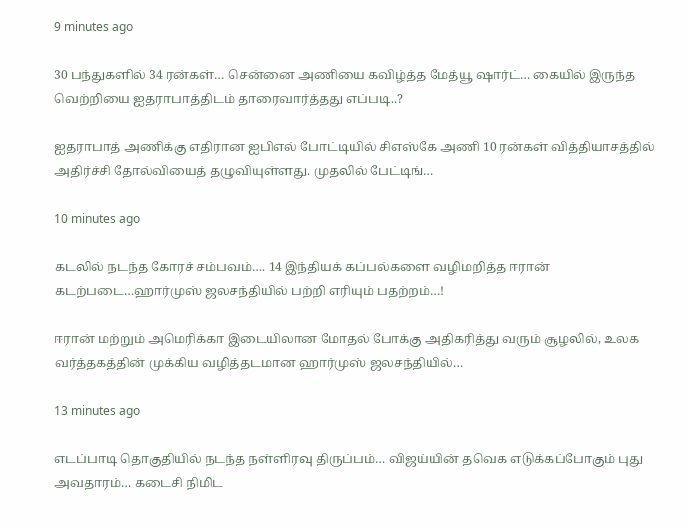9 minutes ago

30 பந்துகளில் 34 ரன்கள்… சென்னை அணியை கவிழ்த்த மேத்யூ ஷார்ட்… கையில் இருந்த வெற்றியை ஐதராபாத்திடம் தாரைவார்த்தது எப்படி..?

ஐதராபாத் அணிக்கு எதிரான ஐபிஎல் போட்டியில் சிஎஸ்கே அணி 10 ரன்கள் வித்தியாசத்தில் அதிர்ச்சி தோல்வியைத் தழுவியுள்ளது. முதலில் பேட்டிங்…

10 minutes ago

கடலில் நடந்த கோரச் சம்பவம்…. 14 இந்தியக் கப்பல்களை வழிமறித்த ஈரான் கடற்படை…ஹார்முஸ் ஜலசந்தியில் பற்றி எரியும் பதற்றம்…!

ஈரான் மற்றும் அமெரிக்கா இடையிலான மோதல் போக்கு அதிகரித்து வரும் சூழலில், உலக வர்த்தகத்தின் முக்கிய வழித்தடமான ஹார்முஸ் ஜலசந்தியில்…

13 minutes ago

எடப்பாடி தொகுதியில் நடந்த நள்ளிரவு திருப்பம்… விஜய்யின் தவெக எடுக்கப்போகும் புது அவதாரம்… கடைசி நிமிட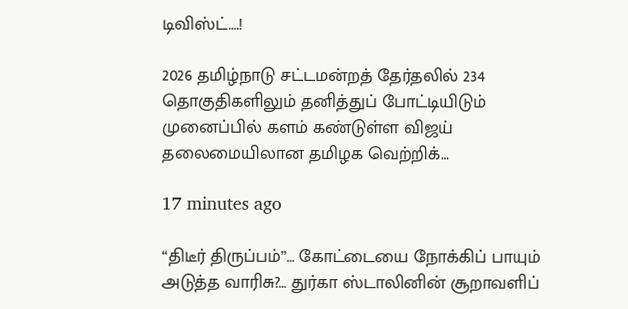டிவிஸ்ட்….!

2026 தமிழ்நாடு சட்டமன்றத் தேர்தலில் 234 தொகுதிகளிலும் தனித்துப் போட்டியிடும் முனைப்பில் களம் கண்டுள்ள விஜய் தலைமையிலான தமிழக வெற்றிக்…

17 minutes ago

“திடீர் திருப்பம்”… கோட்டையை நோக்கிப் பாயும் அடுத்த வாரிசு?… துர்கா ஸ்டாலினின் சூறாவளிப்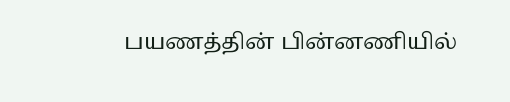பயணத்தின் பின்னணியில்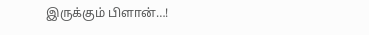இருக்கும் பிளான்…!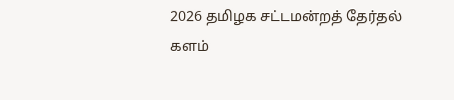2026 தமிழக சட்டமன்றத் தேர்தல் களம்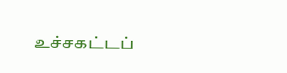உச்சகட்டப்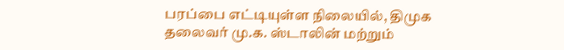பரப்பை எட்டியுள்ள நிலையில், திமுக தலைவர் மு.க. ஸ்டாலின் மற்றும்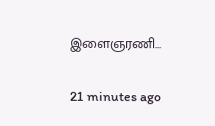இளைஞரணி…

21 minutes ago